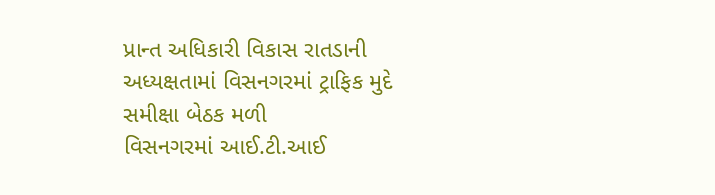પ્રાન્ત અધિકારી વિકાસ રાતડાની અધ્યક્ષતામાં વિસનગરમાં ટ્રાફિક મુદે સમીક્ષા બેઠક મળી
વિસનગરમાં આઈ.ટી.આઈ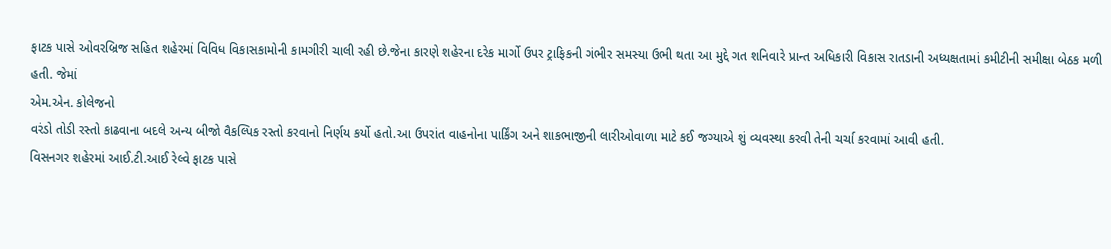ફાટક પાસે ઓવરબ્રિજ સહિત શહેરમાં વિવિધ વિકાસકામોની કામગીરી ચાલી રહી છે.જેના કારણે શહેરના દરેક માર્ગો ઉપર ટ્રાફિકની ગંભીર સમસ્યા ઉભી થતા આ મુદ્દે ગત શનિવારે પ્રાન્ત અધિકારી વિકાસ રાતડાની અધ્યક્ષતામાં કમીટીની સમીક્ષા બેઠક મળી હતી. જેમાં
એમ.એન. કોલેજનો
વરંડો તોડી રસ્તો કાઢવાના બદલે અન્ય બીજો વૈકલ્પિક રસ્તો કરવાનો નિર્ણય કર્યો હતો.આ ઉપરાંત વાહનોના પાર્કિંગ અને શાકભાજીની લારીઓવાળા માટે કઈ જગ્યાએ શું વ્યવસ્થા કરવી તેની ચર્ચા કરવામાં આવી હતી.
વિસનગર શહેરમાં આઈ.ટી.આઈ રેલ્વે ફાટક પાસે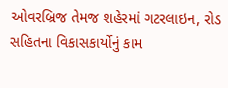ઓવરબ્રિજ તેમજ શહેરમાં ગટરલાઇન, રોડ સહિતના વિકાસકાર્યોનું કામ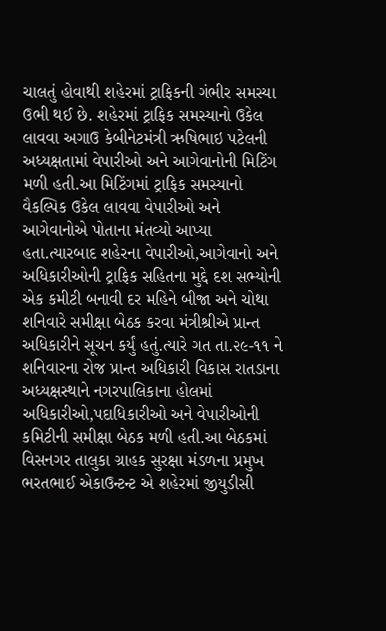ચાલતું હોવાથી શહેરમાં ટ્રાફિકની ગંભીર સમસ્યા ઉભી થઈ છે. શહેરમાં ટ્રાફિક સમસ્યાનો ઉકેલ લાવવા અગાઉ કેબીનેટમંત્રી ઋષિભાઇ પટેલની અધ્યક્ષતામાં વેપારીઓ અને આગેવાનોની મિટિંગ મળી હતી.આ મિટિંગમાં ટ્રાફિક સમસ્યાનો વૈકલ્પિક ઉકેલ લાવવા વેપારીઓ અને આગેવાનોએ પોતાના મંતવ્યો આપ્યા હતા.ત્યારબાદ શહેરના વેપારીઓ,આગેવાનો અને અધિકારીઓની ટ્રાફિક સહિતના મુદ્દે દશ સભ્યોની એક કમીટી બનાવી દર મહિને બીજા અને ચોથા શનિવારે સમીક્ષા બેઠક કરવા મંત્રીશ્રીએ પ્રાન્ત અધિકારીને સૂચન કર્યું હતું.ત્યારે ગત તા.૨૯-૧૧ ને શનિવારના રોજ પ્રાન્ત અધિકારી વિકાસ રાતડાના અધ્યક્ષસ્થાને નગરપાલિકાના હોલમાં અધિકારીઓ,પદાધિકારીઓ અને વેપારીઓની કમિટીની સમીક્ષા બેઠક મળી હતી.આ બેઠકમાં વિસનગર તાલુકા ગ્રાહક સુરક્ષા મંડળના પ્રમુખ ભરતભાઈ એકાઉન્ટન્ટ એ શહેરમાં જીયુડીસી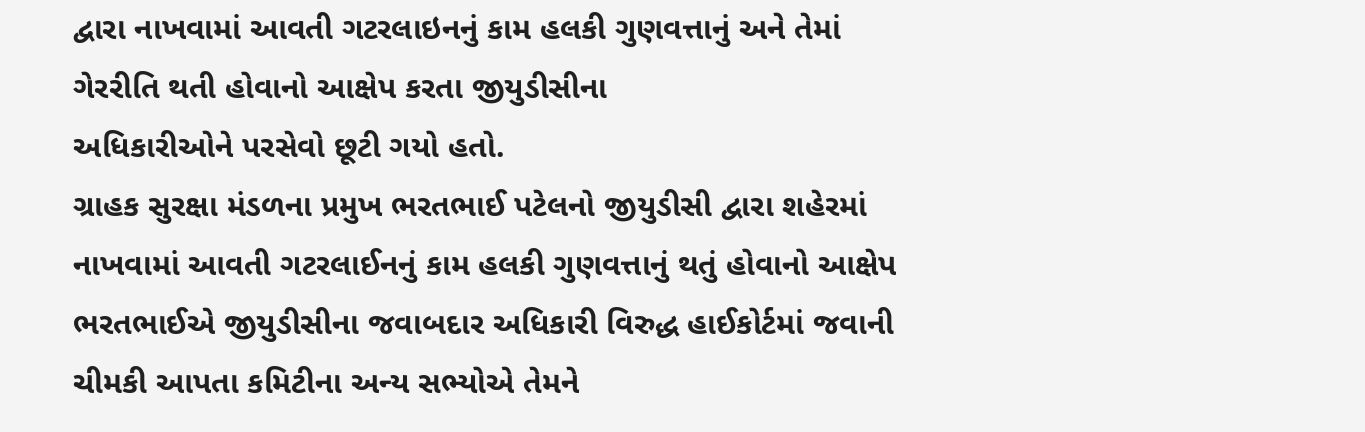દ્વારા નાખવામાં આવતી ગટરલાઇનનું કામ હલકી ગુણવત્તાનું અને તેમાં ગેરરીતિ થતી હોવાનો આક્ષેપ કરતા જીયુડીસીના
અધિકારીઓને પરસેવો છૂટી ગયો હતો.
ગ્રાહક સુરક્ષા મંડળના પ્રમુખ ભરતભાઈ પટેલનો જીયુડીસી દ્વારા શહેરમાં નાખવામાં આવતી ગટરલાઈનનું કામ હલકી ગુણવત્તાનું થતું હોવાનો આક્ષેપ
ભરતભાઈએ જીયુડીસીના જવાબદાર અધિકારી વિરુદ્ધ હાઈકોર્ટમાં જવાની ચીમકી આપતા કમિટીના અન્ય સભ્યોએ તેમને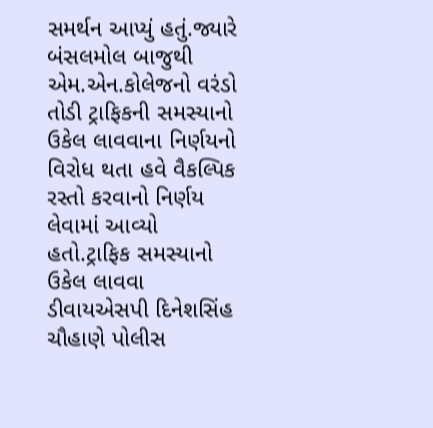સમર્થન આપ્યું હતું.જ્યારે બંસલમોલ બાજુથી એમ.એન.કોલેજનો વરંડો તોડી ટ્રાફિકની સમસ્યાનો ઉકેલ લાવવાના નિર્ણયનો વિરોધ થતા હવે વૈકલ્પિક રસ્તો કરવાનો નિર્ણય લેવામાં આવ્યો હતો.ટ્રાફિક સમસ્યાનો ઉકેલ લાવવા ડીવાયએસપી દિનેશસિંહ ચૌહાણે પોલીસ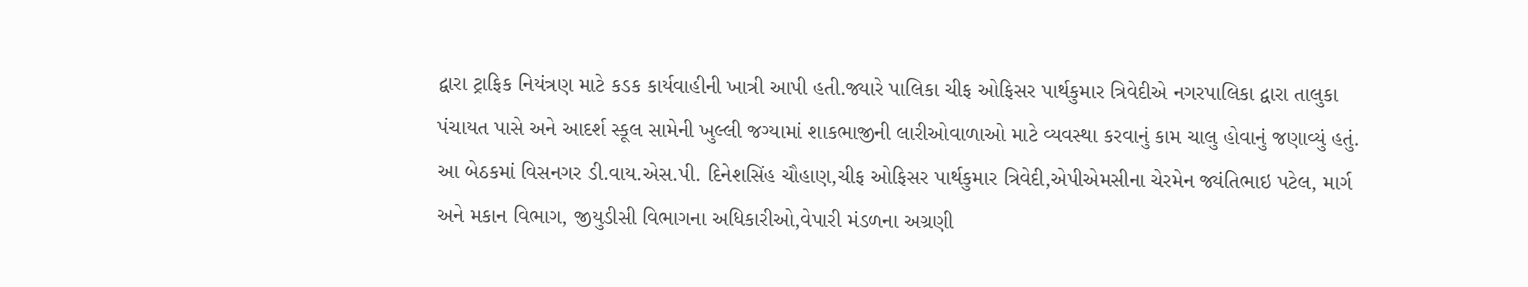દ્વારા ટ્રાફિક નિયંત્રણ માટે કડક કાર્યવાહીની ખાત્રી આપી હતી.જ્યારે પાલિકા ચીફ ઓફિસર પાર્થકુમાર ત્રિવેદીએ નગરપાલિકા દ્વારા તાલુકા પંચાયત પાસે અને આદર્શ સ્કૂલ સામેની ખુલ્લી જગ્યામાં શાકભાજીની લારીઓવાળાઓ માટે વ્યવસ્થા કરવાનું કામ ચાલુ હોવાનું જણાવ્યું હતું. આ બેઠકમાં વિસનગર ડી.વાય.એસ.પી. દિનેશસિંહ ચૌહાણ,ચીફ ઓફિસર પાર્થકુમાર ત્રિવેદી,એપીએમસીના ચેરમેન જ્યંતિભાઇ પટેલ, માર્ગ અને મકાન વિભાગ, જીયુડીસી વિભાગના અધિકારીઓ,વેપારી મંડળના અગ્રણી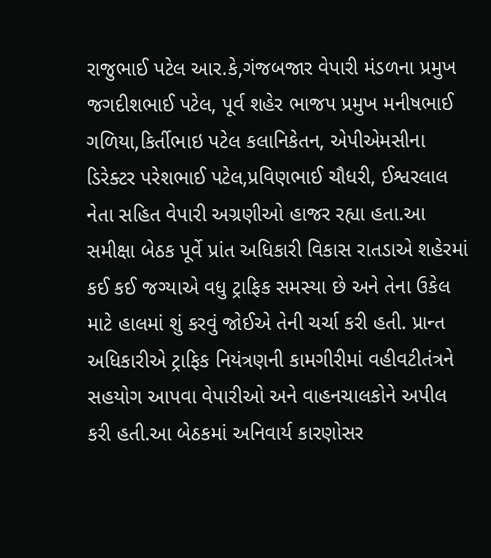રાજુભાઈ પટેલ આર.કે,ગંજબજાર વેપારી મંડળના પ્રમુખ જગદીશભાઈ પટેલ, પૂર્વ શહેર ભાજપ પ્રમુખ મનીષભાઈ ગળિયા,કિર્તીભાઇ પટેલ કલાનિકેતન, એપીએમસીના ડિરેક્ટર પરેશભાઈ પટેલ,પ્રવિણભાઈ ચૌધરી, ઈશ્વરલાલ નેતા સહિત વેપારી અગ્રણીઓ હાજર રહ્યા હતા.આ સમીક્ષા બેઠક પૂર્વે પ્રાંત અધિકારી વિકાસ રાતડાએ શહેરમાં કઈ કઈ જગ્યાએ વધુ ટ્રાફિક સમસ્યા છે અને તેના ઉકેલ માટે હાલમાં શું કરવું જોઈએ તેની ચર્ચા કરી હતી. પ્રાન્ત અધિકારીએ ટ્રાફિક નિયંત્રણની કામગીરીમાં વહીવટીતંત્રને સહયોગ આપવા વેપારીઓ અને વાહનચાલકોને અપીલ કરી હતી.આ બેઠકમાં અનિવાર્ય કારણોસર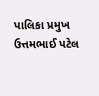પાલિકા પ્રમુખ ઉત્તમભાઈ પટેલ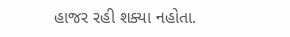હાજર રહી શક્યા નહોતા.